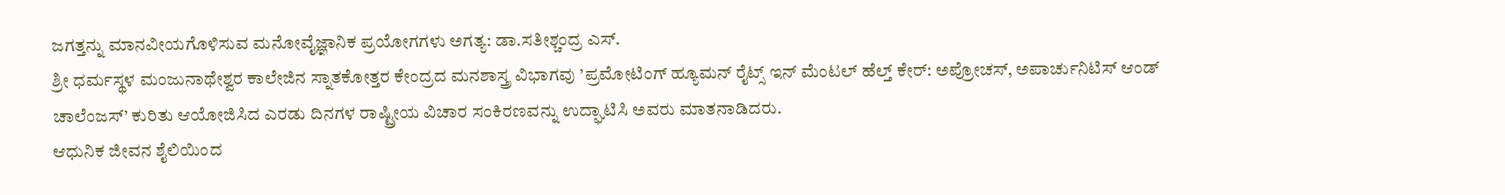ಜಗತ್ತನ್ನು ಮಾನವೀಯಗೊಳಿಸುವ ಮನೋವೈಜ್ಞಾನಿಕ ಪ್ರಯೋಗಗಳು ಅಗತ್ಯ: ಡಾ.ಸತೀಶ್ಚಂದ್ರ ಎಸ್.
ಶ್ರೀ ಧರ್ಮಸ್ಥಳ ಮಂಜುನಾಥೇಶ್ವರ ಕಾಲೇಜಿನ ಸ್ನಾತಕೋತ್ತರ ಕೇಂದ್ರದ ಮನಶಾಸ್ತ್ರ ವಿಭಾಗವು ’ಪ್ರಮೋಟಿಂಗ್ ಹ್ಯೂಮನ್ ರೈಟ್ಸ್ ಇನ್ ಮೆಂಟಲ್ ಹೆಲ್ತ್ ಕೇರ್: ಅಪ್ರೋಚಸ್, ಅಪಾರ್ಚುನಿಟಿಸ್ ಆಂಡ್ ಚಾಲೆಂಜಸ್’ ಕುರಿತು ಆಯೋಜಿಸಿದ ಎರಡು ದಿನಗಳ ರಾಷ್ಟ್ರೀಯ ವಿಚಾರ ಸಂಕಿರಣವನ್ನು ಉದ್ಘಾಟಿಸಿ ಅವರು ಮಾತನಾಡಿದರು.
ಆಧುನಿಕ ಜೀವನ ಶೈಲಿಯಿಂದ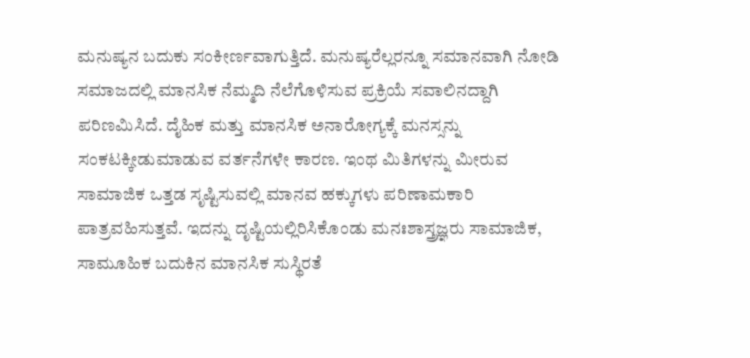ಮನುಷ್ಯನ ಬದುಕು ಸಂಕೀರ್ಣವಾಗುತ್ತಿದೆ. ಮನುಷ್ಯರೆಲ್ಲರನ್ನೂ ಸಮಾನವಾಗಿ ನೋಡಿ ಸಮಾಜದಲ್ಲಿ ಮಾನಸಿಕ ನೆಮ್ಮದಿ ನೆಲೆಗೊಳಿಸುವ ಪ್ರಕ್ರಿಯೆ ಸವಾಲಿನದ್ದಾಗಿ ಪರಿಣಮಿಸಿದೆ. ದೈಹಿಕ ಮತ್ತು ಮಾನಸಿಕ ಅನಾರೋಗ್ಯಕ್ಕೆ ಮನಸ್ಸನ್ನು ಸಂಕಟಕ್ಕೀಡುಮಾಡುವ ವರ್ತನೆಗಳೇ ಕಾರಣ. ಇಂಥ ಮಿತಿಗಳನ್ನು ಮೀರುವ ಸಾಮಾಜಿಕ ಒತ್ತಡ ಸೃಷ್ಟಿಸುವಲ್ಲಿ ಮಾನವ ಹಕ್ಕುಗಳು ಪರಿಣಾಮಕಾರಿ ಪಾತ್ರವಹಿಸುತ್ತವೆ. ಇದನ್ನು ದೃಷ್ಟಿಯಲ್ಲಿರಿಸಿಕೊಂಡು ಮನಃಶಾಸ್ತ್ರಜ್ಞರು ಸಾಮಾಜಿಕ, ಸಾಮೂಹಿಕ ಬದುಕಿನ ಮಾನಸಿಕ ಸುಸ್ಥಿರತೆ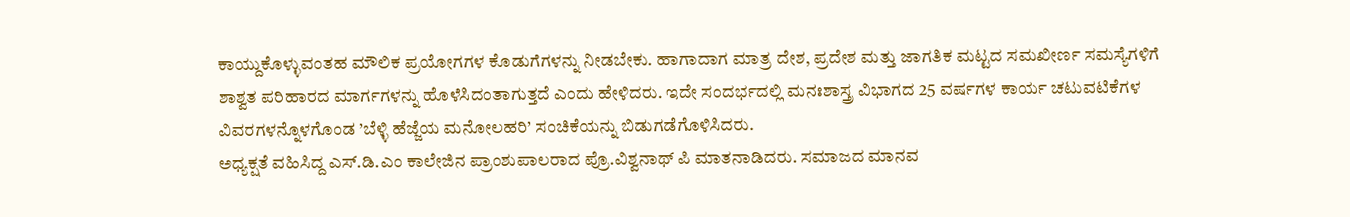ಕಾಯ್ದುಕೊಳ್ಳುವಂತಹ ಮೌಲಿಕ ಪ್ರಯೋಗಗಳ ಕೊಡುಗೆಗಳನ್ನು ನೀಡಬೇಕು. ಹಾಗಾದಾಗ ಮಾತ್ರ ದೇಶ, ಪ್ರದೇಶ ಮತ್ತು ಜಾಗತಿಕ ಮಟ್ಟದ ಸಮಖೀರ್ಣ ಸಮಸ್ಯೆಗಳಿಗೆ ಶಾಶ್ವತ ಪರಿಹಾರದ ಮಾರ್ಗಗಳನ್ನು ಹೊಳೆಸಿದಂತಾಗುತ್ತದೆ ಎಂದು ಹೇಳಿದರು. ಇದೇ ಸಂದರ್ಭದಲ್ಲಿ ಮನಃಶಾಸ್ತ್ರ ವಿಭಾಗದ 25 ವರ್ಷಗಳ ಕಾರ್ಯ ಚಟುವಟಿಕೆಗಳ ವಿವರಗಳನ್ನೊಳಗೊಂಡ ’ಬೆಳ್ಳಿ ಹೆಜ್ಜೆಯ ಮನೋಲಹರಿ’ ಸಂಚಿಕೆಯನ್ನು ಬಿಡುಗಡೆಗೊಳಿಸಿದರು.
ಅಧ್ಯಕ್ಷತೆ ವಹಿಸಿದ್ದ ಎಸ್.ಡಿ.ಎಂ ಕಾಲೇಜಿನ ಪ್ರಾಂಶುಪಾಲರಾದ ಪ್ರೊ.ವಿಶ್ವನಾಥ್ ಪಿ ಮಾತನಾಡಿದರು. ಸಮಾಜದ ಮಾನವ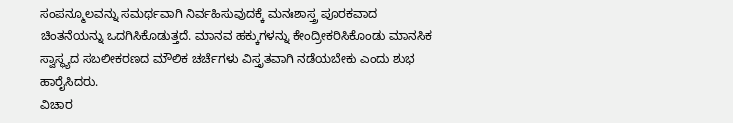ಸಂಪನ್ಮೂಲವನ್ನು ಸಮರ್ಥವಾಗಿ ನಿರ್ವಹಿಸುವುದಕ್ಕೆ ಮನಃಶಾಸ್ತ್ರ ಪೂರಕವಾದ ಚಿಂತನೆಯನ್ನು ಒದಗಿಸಿಕೊಡುತ್ತದೆ. ಮಾನವ ಹಕ್ಕುಗಳನ್ನು ಕೇಂದ್ರೀಕರಿಸಿಕೊಂಡು ಮಾನಸಿಕ ಸ್ವಾಸ್ಥ್ಯದ ಸಬಲೀಕರಣದ ಮೌಲಿಕ ಚರ್ಚೆಗಳು ವಿಸ್ತೃತವಾಗಿ ನಡೆಯಬೇಕು ಎಂದು ಶುಭ ಹಾರೈಸಿದರು.
ವಿಚಾರ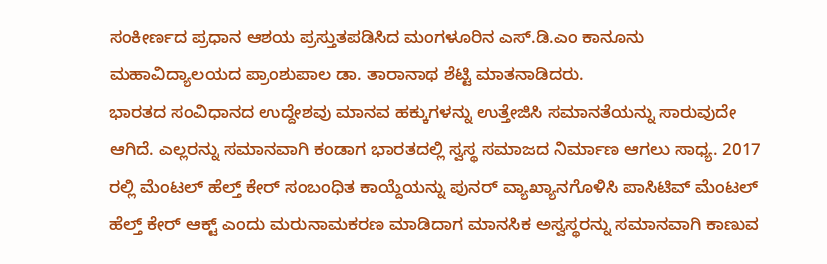ಸಂಕೀರ್ಣದ ಪ್ರಧಾನ ಆಶಯ ಪ್ರಸ್ತುತಪಡಿಸಿದ ಮಂಗಳೂರಿನ ಎಸ್.ಡಿ.ಎಂ ಕಾನೂನು ಮಹಾವಿದ್ಯಾಲಯದ ಪ್ರಾಂಶುಪಾಲ ಡಾ. ತಾರಾನಾಥ ಶೆಟ್ಟಿ ಮಾತನಾಡಿದರು.
ಭಾರತದ ಸಂವಿಧಾನದ ಉದ್ದೇಶವು ಮಾನವ ಹಕ್ಕುಗಳನ್ನು ಉತ್ತೇಜಿಸಿ ಸಮಾನತೆಯನ್ನು ಸಾರುವುದೇ ಆಗಿದೆ. ಎಲ್ಲರನ್ನು ಸಮಾನವಾಗಿ ಕಂಡಾಗ ಭಾರತದಲ್ಲಿ ಸ್ವಸ್ಥ ಸಮಾಜದ ನಿರ್ಮಾಣ ಆಗಲು ಸಾಧ್ಯ. 2017 ರಲ್ಲಿ ಮೆಂಟಲ್ ಹೆಲ್ತ್ ಕೇರ್ ಸಂಬಂಧಿತ ಕಾಯ್ದೆಯನ್ನು ಪುನರ್ ವ್ಯಾಖ್ಯಾನಗೊಳಿಸಿ ಪಾಸಿಟಿವ್ ಮೆಂಟಲ್ ಹೆಲ್ತ್ ಕೇರ್ ಆಕ್ಟ್ ಎಂದು ಮರುನಾಮಕರಣ ಮಾಡಿದಾಗ ಮಾನಸಿಕ ಅಸ್ವಸ್ಥರನ್ನು ಸಮಾನವಾಗಿ ಕಾಣುವ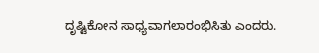ದೃಷ್ಟಿಕೋನ ಸಾಧ್ಯವಾಗಲಾರಂಭಿಸಿತು ಎಂದರು.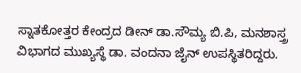ಸ್ನಾತಕೋತ್ತರ ಕೇಂದ್ರದ ಡೀನ್ ಡಾ.ಸೌಮ್ಯ ಬಿ.ಪಿ, ಮನಶಾಸ್ತ್ರ ವಿಭಾಗದ ಮುಖ್ಯಸ್ಥೆ ಡಾ. ವಂದನಾ ಜೈನ್ ಉಪಸ್ಥಿತರಿದ್ದರು.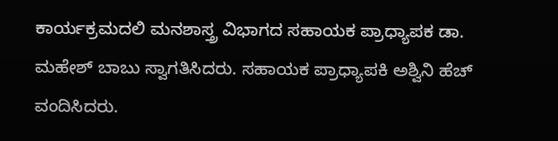ಕಾರ್ಯಕ್ರಮದಲಿ ಮನಶಾಸ್ತ್ರ ವಿಭಾಗದ ಸಹಾಯಕ ಪ್ರಾಧ್ಯಾಪಕ ಡಾ. ಮಹೇಶ್ ಬಾಬು ಸ್ವಾಗತಿಸಿದರು. ಸಹಾಯಕ ಪ್ರಾಧ್ಯಾಪಕಿ ಅಶ್ವಿನಿ ಹೆಚ್ ವಂದಿಸಿದರು.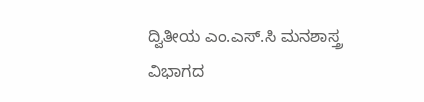ದ್ವಿತೀಯ ಎಂ.ಎಸ್.ಸಿ ಮನಶಾಸ್ತ್ರ ವಿಭಾಗದ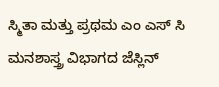ಸ್ಮಿತಾ ಮತ್ತು ಪ್ರಥಮ ಎಂ ಎಸ್ ಸಿ ಮನಶಾಸ್ತ್ರ ವಿಭಾಗದ ಜೆಸ್ಲಿನ್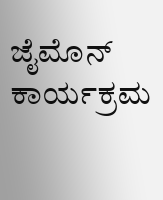ಜೈಮೊನ್ ಕಾರ್ಯಕ್ರಮ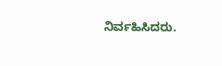ನಿರ್ವಹಿಸಿದರು.